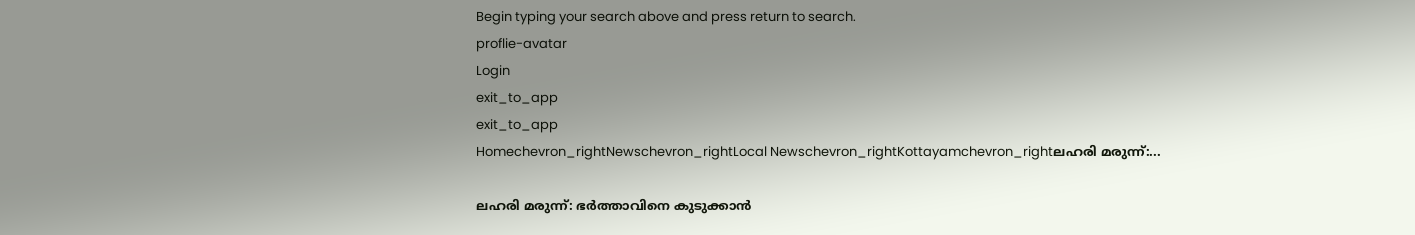Begin typing your search above and press return to search.
proflie-avatar
Login
exit_to_app
exit_to_app
Homechevron_rightNewschevron_rightLocal Newschevron_rightKottayamchevron_rightലഹരി മരുന്ന്:...

ലഹരി മരുന്ന്: ഭർത്താവിനെ കുടുക്കാൻ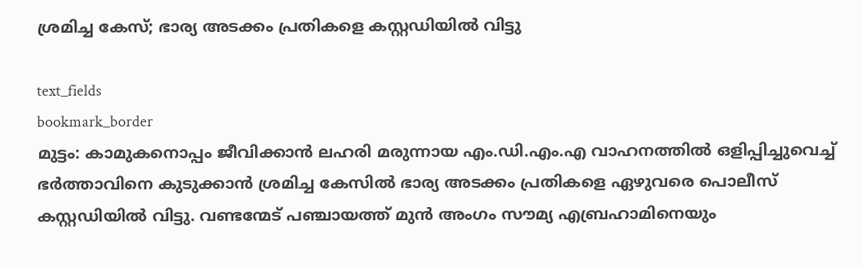ശ്രമിച്ച കേസ്; ഭാര്യ അടക്കം പ്രതികളെ കസ്റ്റഡിയിൽ വിട്ടു

text_fields
bookmark_border
മുട്ടം: കാമുകനൊപ്പം ജീവിക്കാൻ ലഹരി മരുന്നായ എം.ഡി.എം.എ വാഹനത്തിൽ ഒളിപ്പിച്ചുവെച്ച് ഭർത്താവിനെ കുടുക്കാൻ ശ്രമിച്ച കേസിൽ ഭാര്യ അടക്കം പ്രതികളെ ഏഴുവരെ പൊലീസ് കസ്റ്റഡിയിൽ വിട്ടു. വണ്ടന്മേട് പഞ്ചായത്ത് മുൻ അംഗം സൗമ്യ എബ്രഹാമിനെയും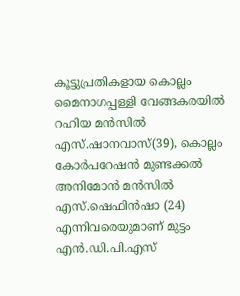കൂട്ടുപ്രതികളായ കൊല്ലം മൈനാഗപ്പള്ളി വേങ്ങകരയിൽ റഹിയ മൻസിൽ എസ്.ഷാനവാസ്(39), കൊല്ലം കോർപറേഷൻ മുണ്ടക്കൽ അനിമോൻ മൻസിൽ എസ്.ഷെഫിൻഷാ (24) എന്നിവരെയുമാണ് മുട്ടം എൻ.ഡി.പി.എസ്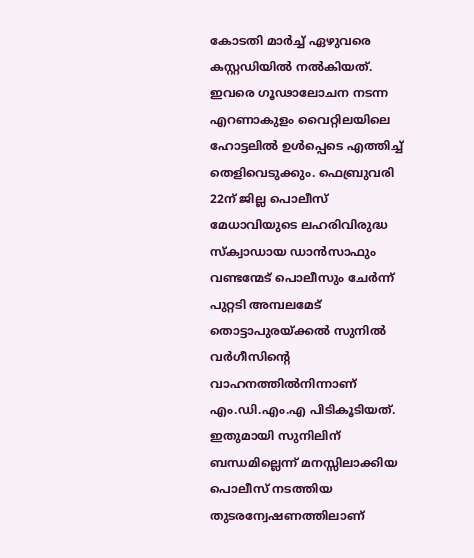കോടതി മാർച്ച് ഏഴുവരെ കസ്റ്റഡിയിൽ നൽകിയത്. ഇവരെ ഗൂഢാലോചന നടന്ന എറണാകുളം വൈറ്റിലയിലെ ഹോട്ടലിൽ ഉൾപ്പെടെ എത്തിച്ച് തെളിവെടുക്കും. ഫെബ്രുവരി 22ന് ജില്ല പൊലീസ് മേധാവിയുടെ ലഹരിവിരുദ്ധ സ്‌ക്വാഡായ ഡാൻസാഫും വണ്ടന്മേട് പൊലീസും ചേർന്ന് പുറ്റടി അമ്പലമേട് തൊട്ടാപുരയ്ക്കൽ സുനിൽ വർഗീസിന്‍റെ വാഹനത്തിൽനിന്നാണ് എം.ഡി.എം.എ പിടികൂടിയത്. ഇതുമായി സുനിലിന് ബന്ധമില്ലെന്ന് മനസ്സിലാക്കിയ പൊലീസ് നടത്തിയ തുടരന്വേഷണത്തിലാണ്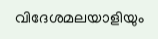വിദേശമലയാളിയും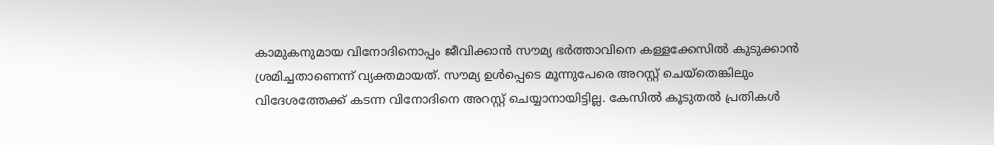കാമുകനുമായ വിനോദിനൊപ്പം ജീവിക്കാൻ സൗമ്യ ഭർത്താവിനെ കള്ളക്കേസിൽ കുടുക്കാൻ ശ്രമിച്ചതാണെന്ന് വ്യക്തമായത്. സൗമ്യ ഉൾപ്പെടെ മൂന്നുപേരെ അറസ്റ്റ് ചെയ്‌തെങ്കിലും വിദേശത്തേക്ക് കടന്ന വിനോദിനെ അറസ്റ്റ് ചെയ്യാനായിട്ടില്ല. കേസിൽ കൂടുതൽ പ്രതികൾ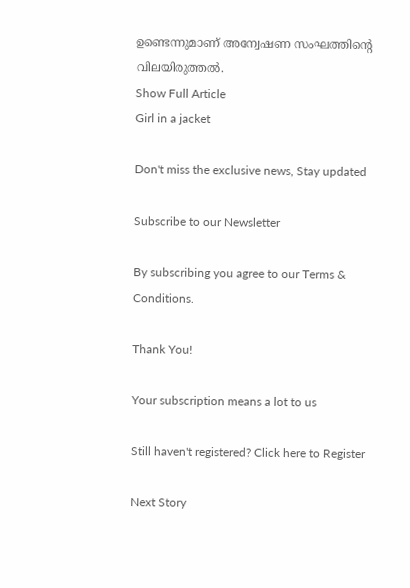ഉണ്ടെന്നുമാണ് അന്വേഷണ സംഘത്തിന്‍റെ വിലയിരുത്തൽ.
Show Full Article
Girl in a jacket

Don't miss the exclusive news, Stay updated

Subscribe to our Newsletter

By subscribing you agree to our Terms & Conditions.

Thank You!

Your subscription means a lot to us

Still haven't registered? Click here to Register

Next Story